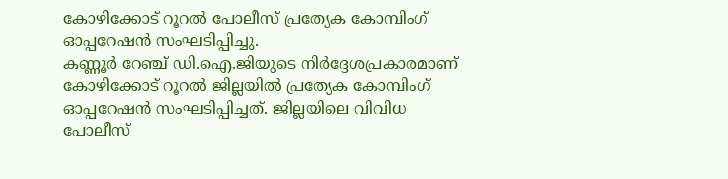കോഴിക്കോട് റൂറൽ പോലീസ് പ്രത്യേക കോമ്പിംഗ് ഓപ്പറേഷൻ സംഘടിപ്പിച്ചു.
കണ്ണൂർ റേഞ്ച് ഡി.ഐ.ജിയുടെ നിർദ്ദേശപ്രകാരമാണ് കോഴിക്കോട് റൂറൽ ജില്ലയിൽ പ്രത്യേക കോമ്പിംഗ് ഓപ്പറേഷൻ സംഘടിപ്പിച്ചത്. ജില്ലയിലെ വിവിധ പോലീസ്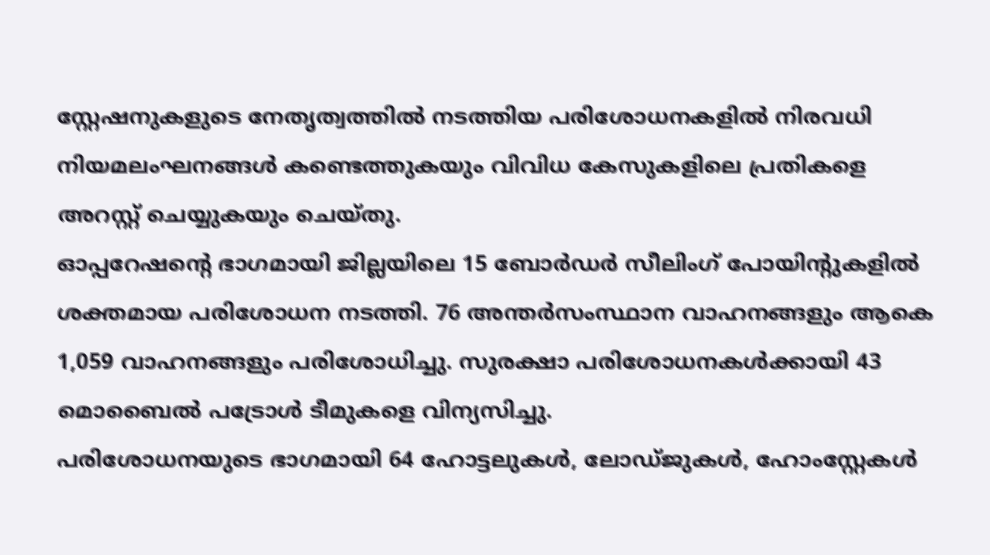സ്റ്റേഷനുകളുടെ നേതൃത്വത്തിൽ നടത്തിയ പരിശോധനകളിൽ നിരവധി നിയമലംഘനങ്ങൾ കണ്ടെത്തുകയും വിവിധ കേസുകളിലെ പ്രതികളെ അറസ്റ്റ് ചെയ്യുകയും ചെയ്തു.
ഓപ്പറേഷന്റെ ഭാഗമായി ജില്ലയിലെ 15 ബോർഡർ സീലിംഗ് പോയിന്റുകളിൽ ശക്തമായ പരിശോധന നടത്തി. 76 അന്തർസംസ്ഥാന വാഹനങ്ങളും ആകെ 1,059 വാഹനങ്ങളും പരിശോധിച്ചു. സുരക്ഷാ പരിശോധനകൾക്കായി 43 മൊബൈൽ പട്രോൾ ടീമുകളെ വിന്യസിച്ചു.
പരിശോധനയുടെ ഭാഗമായി 64 ഹോട്ടലുകൾ, ലോഡ്ജുകൾ, ഹോംസ്റ്റേകൾ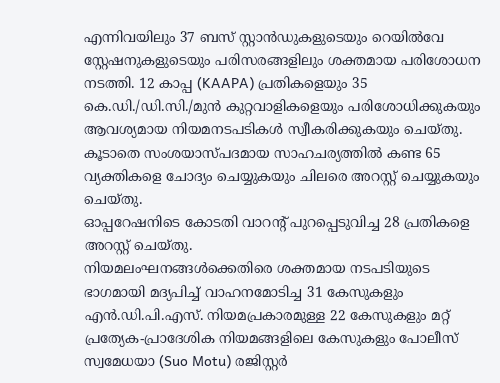എന്നിവയിലും 37 ബസ് സ്റ്റാൻഡുകളുടെയും റെയിൽവേ സ്റ്റേഷനുകളുടെയും പരിസരങ്ങളിലും ശക്തമായ പരിശോധന നടത്തി. 12 കാപ്പ (KAAPA) പ്രതികളെയും 35 കെ.ഡി./ഡി.സി./മുൻ കുറ്റവാളികളെയും പരിശോധിക്കുകയും ആവശ്യമായ നിയമനടപടികൾ സ്വീകരിക്കുകയും ചെയ്തു. കൂടാതെ സംശയാസ്പദമായ സാഹചര്യത്തിൽ കണ്ട 65 വ്യക്തികളെ ചോദ്യം ചെയ്യുകയും ചിലരെ അറസ്റ്റ് ചെയ്യുകയും ചെയ്തു.
ഓപ്പറേഷനിടെ കോടതി വാറന്റ് പുറപ്പെടുവിച്ച 28 പ്രതികളെ അറസ്റ്റ് ചെയ്തു.
നിയമലംഘനങ്ങൾക്കെതിരെ ശക്തമായ നടപടിയുടെ ഭാഗമായി മദ്യപിച്ച് വാഹനമോടിച്ച 31 കേസുകളും എൻ.ഡി.പി.എസ്. നിയമപ്രകാരമുള്ള 22 കേസുകളും മറ്റ് പ്രത്യേക-പ്രാദേശിക നിയമങ്ങളിലെ കേസുകളും പോലീസ് സ്വമേധയാ (Suo Motu) രജിസ്റ്റർ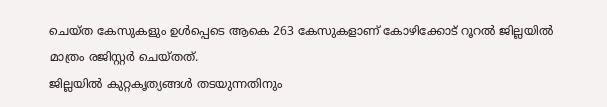ചെയ്ത കേസുകളും ഉൾപ്പെടെ ആകെ 263 കേസുകളാണ് കോഴിക്കോട് റൂറൽ ജില്ലയിൽ മാത്രം രജിസ്റ്റർ ചെയ്തത്.
ജില്ലയിൽ കുറ്റകൃത്യങ്ങൾ തടയുന്നതിനും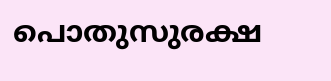പൊതുസുരക്ഷ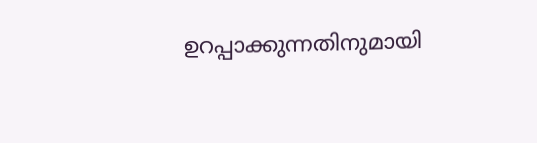ഉറപ്പാക്കുന്നതിനുമായി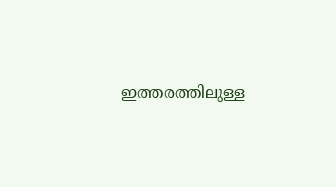ഇത്തരത്തിലുള്ള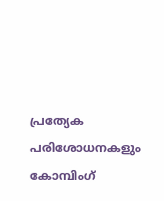പ്രത്യേക പരിശോധനകളും കോമ്പിംഗ്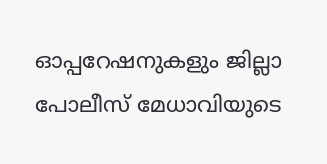ഓപ്പറേഷനുകളും ജില്ലാ പോലീസ് മേധാവിയുടെ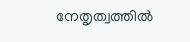നേതൃത്വത്തിൽ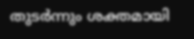തുടർന്നും ശക്തമായി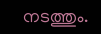നടത്തും.